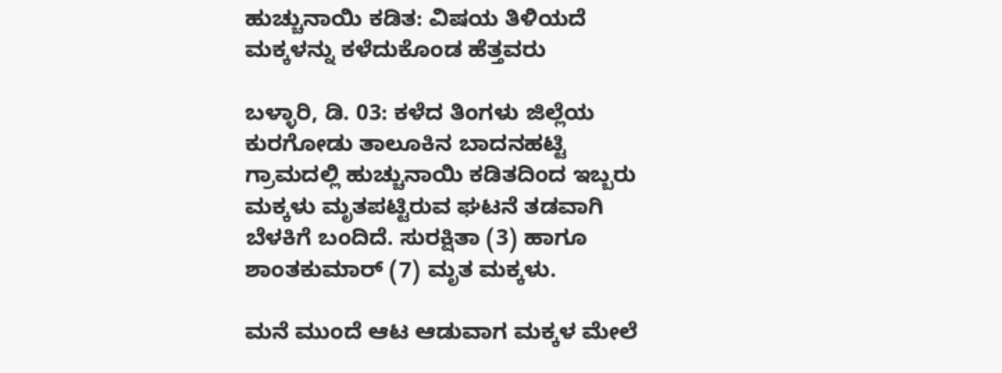ಹುಚ್ಚುನಾಯಿ ಕಡಿತ: ವಿಷಯ ತಿಳಿಯದೆ ಮಕ್ಕಳನ್ನು ಕಳೆದುಕೊಂಡ ಹೆತ್ತವರು

ಬಳ್ಳಾರಿ, ಡಿ. 03: ಕಳೆದ ತಿಂಗಳು ಜಿಲ್ಲೆಯ ಕುರಗೋಡು ತಾಲೂಕಿನ ಬಾದನಹಟ್ಟಿ ಗ್ರಾಮದಲ್ಲಿ ಹುಚ್ಚುನಾಯಿ ಕಡಿತದಿಂದ ಇಬ್ಬರು ಮಕ್ಕಳು ಮೃತಪಟ್ಟಿರುವ ಘಟನೆ ತಡವಾಗಿ ಬೆಳಕಿಗೆ ಬಂದಿದೆ. ಸುರಕ್ಷಿತಾ (3) ಹಾಗೂ ಶಾಂತಕುಮಾರ್ (7) ಮೃತ ಮಕ್ಕಳು.

ಮನೆ ಮುಂದೆ ಆಟ ಆಡುವಾಗ ಮಕ್ಕಳ ಮೇಲೆ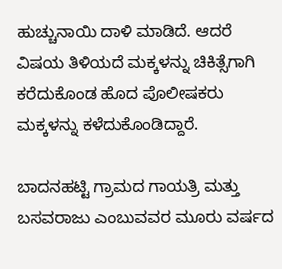ಹುಚ್ಚುನಾಯಿ ದಾಳಿ ಮಾಡಿದೆ. ಆದರೆ ವಿಷಯ ತಿಳಿಯದೆ ಮಕ್ಕಳನ್ನು ಚಿಕಿತ್ಸೆಗಾಗಿ ಕರೆದುಕೊಂಡ ಹೊದ ಪೊಲೀಷಕರು ಮಕ್ಕಳನ್ನು ಕಳೆದುಕೊಂಡಿದ್ದಾರೆ.

ಬಾದನಹಟ್ಟಿ ಗ್ರಾಮದ ಗಾಯತ್ರಿ ಮತ್ತು ಬಸವರಾಜು ಎಂಬುವವರ ಮೂರು ವರ್ಷದ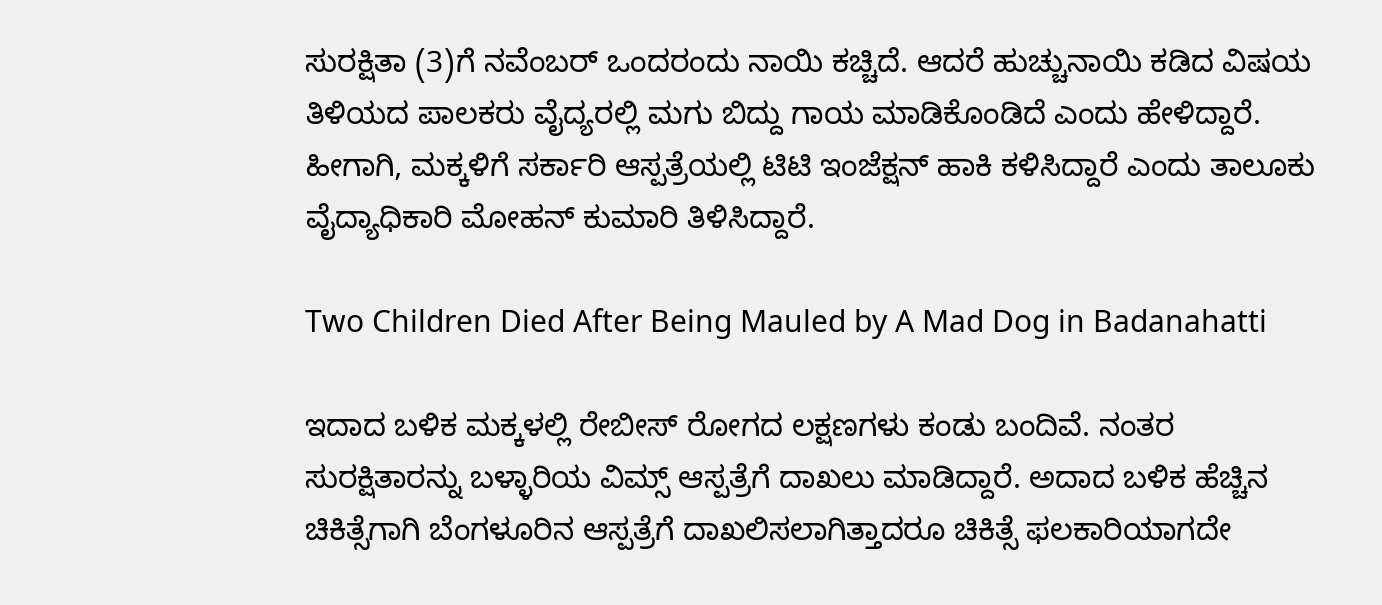ಸುರಕ್ಷಿತಾ (3)ಗೆ ನವೆಂಬರ್ ಒಂದರಂದು ನಾಯಿ ಕಚ್ಚಿದೆ. ಆದರೆ ಹುಚ್ಚುನಾಯಿ ಕಡಿದ ವಿಷಯ ತಿಳಿಯದ ಪಾಲಕರು ವೈದ್ಯರಲ್ಲಿ ಮಗು ಬಿದ್ದು ಗಾಯ ಮಾಡಿಕೊಂಡಿದೆ ಎಂದು ಹೇಳಿದ್ದಾರೆ. ಹೀಗಾಗಿ, ಮಕ್ಕಳಿಗೆ ಸರ್ಕಾರಿ ಆಸ್ಪತ್ರೆಯಲ್ಲಿ ಟಿಟಿ ಇಂಜೆಕ್ಷನ್ ಹಾಕಿ ಕಳಿಸಿದ್ದಾರೆ ಎಂದು ತಾಲೂಕು ವೈದ್ಯಾಧಿಕಾರಿ ಮೋಹನ್ ಕುಮಾರಿ ತಿಳಿಸಿದ್ದಾರೆ.

Two Children Died After Being Mauled by A Mad Dog in Badanahatti

ಇದಾದ ಬಳಿಕ ಮಕ್ಕಳಲ್ಲಿ ರೇಬೀಸ್ ರೋಗದ ಲಕ್ಷಣಗಳು ಕಂಡು ಬಂದಿವೆ. ನಂತರ ಸುರಕ್ಷಿತಾರನ್ನು ಬಳ್ಳಾರಿಯ ವಿಮ್ಸ್ ಆಸ್ಪತ್ರೆಗೆ ದಾಖಲು ಮಾಡಿದ್ದಾರೆ. ಅದಾದ ಬಳಿಕ ಹೆಚ್ಚಿನ ಚಿಕಿತ್ಸೆಗಾಗಿ ಬೆಂಗಳೂರಿನ ಆಸ್ಪತ್ರೆಗೆ ದಾಖಲಿಸಲಾಗಿತ್ತಾದರೂ ಚಿಕಿತ್ಸೆ ಫಲಕಾರಿಯಾಗದೇ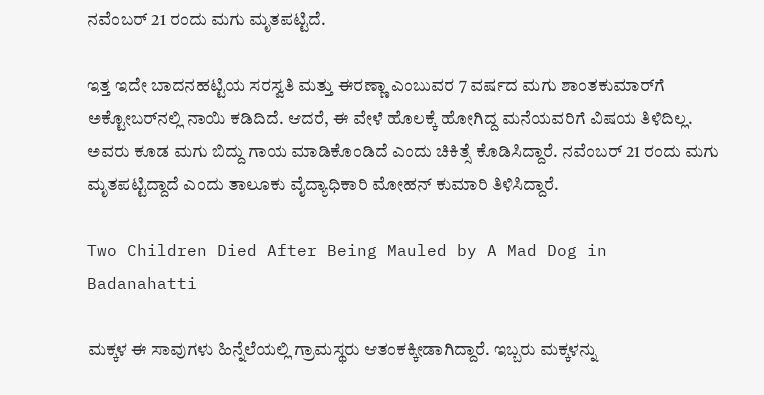ನವೆಂಬರ್ 21 ರಂದು ಮಗು ಮೃತಪಟ್ಟಿದೆ.

ಇತ್ತ ಇದೇ ಬಾದನಹಟ್ಟಿಯ ಸರಸ್ವತಿ ಮತ್ತು ಈರಣ್ಣಾ ಎಂಬುವರ 7 ವರ್ಷದ ಮಗು ಶಾಂತಕುಮಾರ್‌ಗೆ ಅಕ್ಟೋಬರ್‌ನಲ್ಲಿ ನಾಯಿ ಕಡಿದಿದೆ. ಆದರೆ, ಈ ವೇಳೆ ಹೊಲಕ್ಕೆ ಹೋಗಿದ್ದ ಮನೆಯವರಿಗೆ ವಿಷಯ ತಿಳಿದಿಲ್ಲ. ಅವರು ಕೂಡ ಮಗು ಬಿದ್ದು ಗಾಯ ಮಾಡಿಕೊಂಡಿದೆ ಎಂದು ಚಿಕಿತ್ಸೆ ಕೊಡಿಸಿದ್ದಾರೆ. ನವೆಂಬರ್ 21 ರಂದು ಮಗು ಮೃತಪಟ್ಟಿದ್ದಾದೆ ಎಂದು ತಾಲೂಕು ವೈದ್ಯಾಧಿಕಾರಿ ಮೋಹನ್ ಕುಮಾರಿ ತಿಳಿಸಿದ್ದಾರೆ.

Two Children Died After Being Mauled by A Mad Dog in Badanahatti

ಮಕ್ಕಳ ಈ ಸಾವುಗಳು ಹಿನ್ನೆಲೆಯಲ್ಲಿ ಗ್ರಾಮಸ್ಥರು ಆತಂಕಕ್ಕೀಡಾಗಿದ್ದಾರೆ. ಇಬ್ಬರು ಮಕ್ಕಳನ್ನು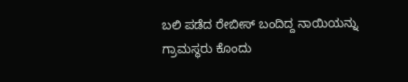ಬಲಿ ಪಡೆದ ರೇಬೀಸ್ ಬಂದಿದ್ದ ನಾಯಿಯನ್ನು ಗ್ರಾಮಸ್ಥರು ಕೊಂದು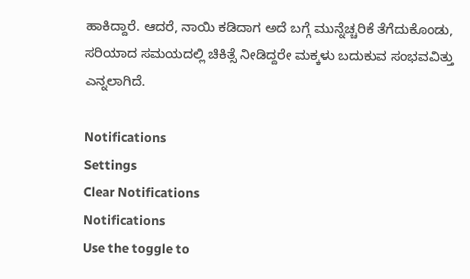ಹಾಕಿದ್ದಾರೆ. ಆದರೆ, ನಾಯಿ ಕಡಿದಾಗ ಅದೆ ಬಗ್ಗೆ ಮುನ್ನೆಚ್ಚರಿಕೆ ತೆಗೆದುಕೊಂಡು, ಸರಿಯಾದ ಸಮಯದಲ್ಲಿ ಚಿಕಿತ್ಸೆ ನೀಡಿದ್ದರೇ ಮಕ್ಕಳು ಬದುಕುವ ಸಂಭವವಿತ್ತು ಎನ್ನಲಾಗಿದೆ.

Notifications
Settings
Clear Notifications
Notifications
Use the toggle to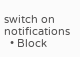switch on notifications
  • Block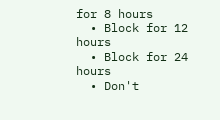for 8 hours
  • Block for 12 hours
  • Block for 24 hours
  • Don't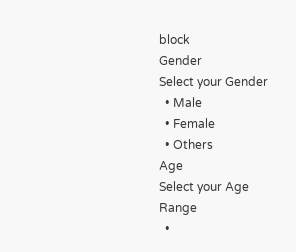block
Gender
Select your Gender
  • Male
  • Female
  • Others
Age
Select your Age Range
  •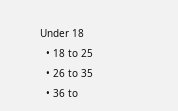Under 18
  • 18 to 25
  • 26 to 35
  • 36 to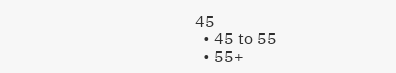45
  • 45 to 55
  • 55+